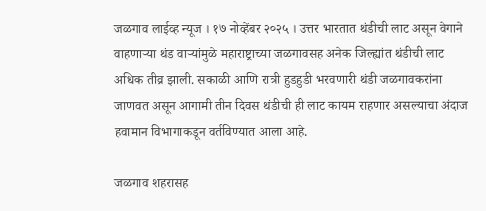जळगाव लाईव्ह न्यूज । १७ नोव्हेंबर २०२५ । उत्तर भारतात थंडीची लाट असून वेगाने वाहणाऱ्या थंड वाऱ्यांमुळे महाराष्ट्राच्या जळगावसह अनेक जिल्ह्यांत थंडीची लाट अधिक तीव्र झाली. सकाळी आणि रात्री हुडहुडी भरवणारी थंडी जळगावकरांना जाणवत असून आगामी तीन दिवस थंडीची ही लाट कायम राहणार असल्याचा अंदाज हवामान विभागाकडून वर्तविण्यात आला आहे.

जळगाव शहरासह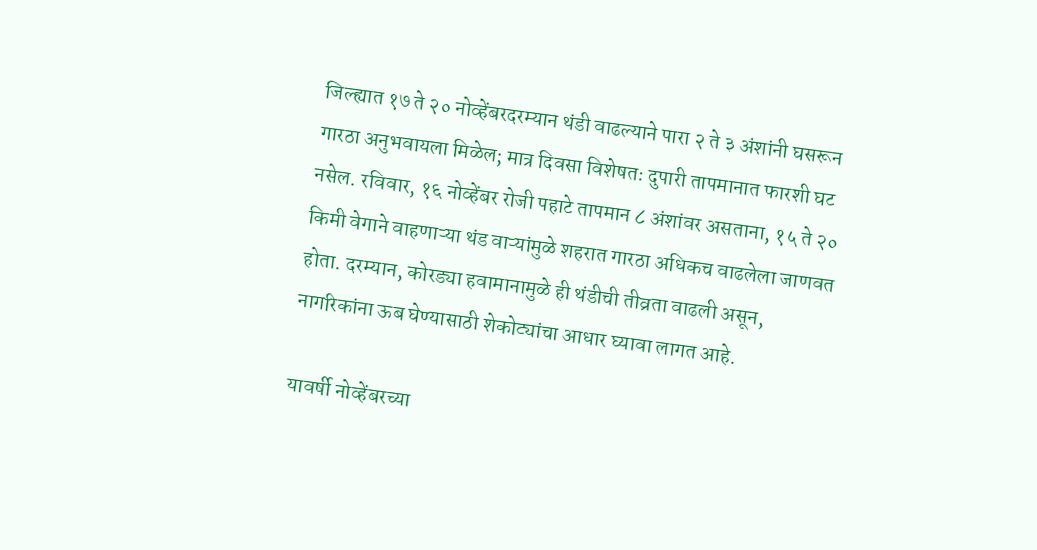जिल्ह्यात १७ ते २० नोव्हेंबरदरम्यान थंडी वाढल्याने पारा २ ते ३ अंशांनी घसरून गारठा अनुभवायला मिळेल; मात्र दिवसा विशेषतः दुपारी तापमानात फारशी घट नसेल. रविवार, १६ नोव्हेंबर रोजी पहाटे तापमान ८ अंशांवर असताना, १५ ते २० किमी वेगाने वाहणाऱ्या थंड वाऱ्यांमुळे शहरात गारठा अधिकच वाढलेला जाणवत होता. दरम्यान, कोरड्या हवामानामुळे ही थंडीची तीव्रता वाढली असून, नागरिकांना ऊब घेण्यासाठी शेकोट्यांचा आधार घ्यावा लागत आहे.

यावर्षी नोव्हेंबरच्या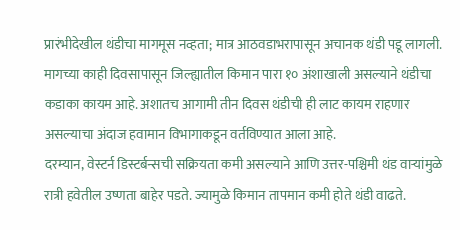प्रारंभीदेखील थंडीचा मागमूस नव्हता; मात्र आठवडाभरापासून अचानक थंडी पडू लागली. मागच्या काही दिवसापासून जिल्ह्यातील किमान पारा १० अंशाखाली असल्याने थंडीचा कडाका कायम आहे. अशातच आगामी तीन दिवस थंडीची ही लाट कायम राहणार असल्याचा अंदाज हवामान विभागाकडून वर्तविण्यात आला आहे.
दरम्यान, वेस्टर्न डिस्टर्बन्सची सक्रियता कमी असल्याने आणि उत्तर-पश्चिमी थंड वाऱ्यांमुळे रात्री हवेतील उष्णता बाहेर पडते. ज्यामुळे किमान तापमान कमी होते थंडी वाढते.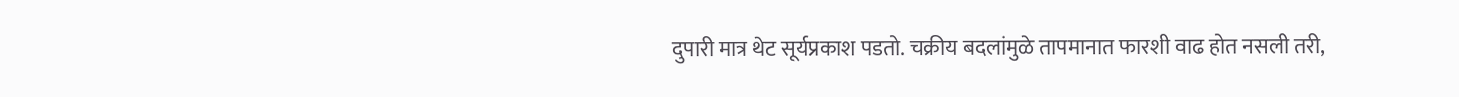दुपारी मात्र थेट सूर्यप्रकाश पडतो. चक्रीय बदलांमुळे तापमानात फारशी वाढ होत नसली तरी,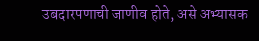उबदारपणाची जाणीव होते, असे अभ्यासक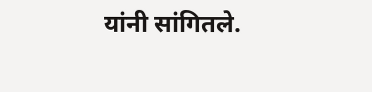यांनी सांगितले.